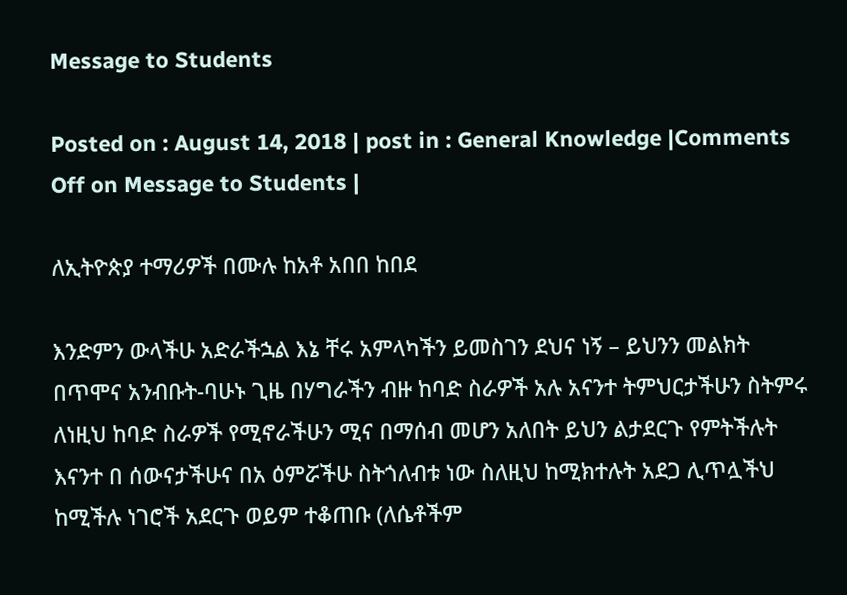Message to Students

Posted on : August 14, 2018 | post in : General Knowledge |Comments Off on Message to Students |

ለኢትዮጵያ ተማሪዎች በሙሉ ከአቶ አበበ ከበደ

እንድምን ውላችሁ አድራችኋል እኔ ቸሩ አምላካችን ይመስገን ደህና ነኝ – ይህንን መልክት በጥሞና አንብቡት-ባሁኑ ጊዜ በሃግራችን ብዙ ከባድ ስራዎች አሉ አናንተ ትምህርታችሁን ስትምሩ ለነዚህ ከባድ ስራዎች የሚኖራችሁን ሚና በማሰብ መሆን አለበት ይህን ልታደርጉ የምትችሉት እናንተ በ ሰውናታችሁና በአ ዕምሯችሁ ስትጎለብቱ ነው ስለዚህ ከሚክተሉት አደጋ ሊጥሏችህ ከሚችሉ ነገሮች አደርጉ ወይም ተቆጠቡ (ለሴቶችም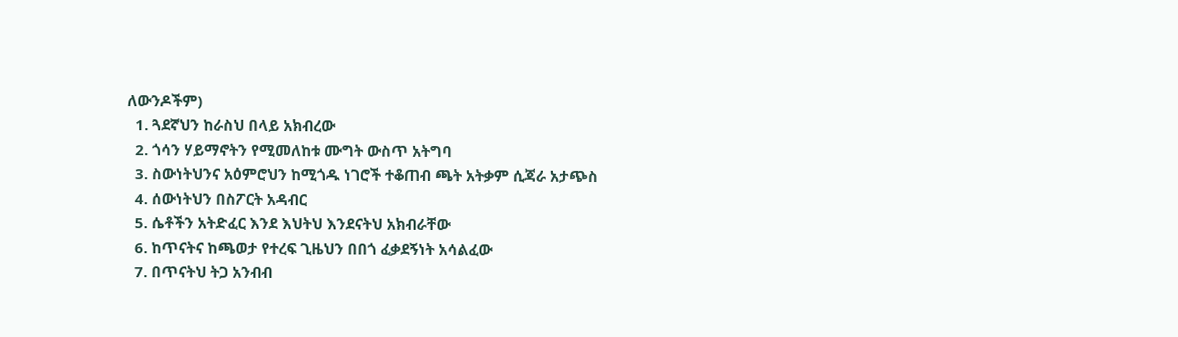ለውንዶችም)
  1. ጓደኛህን ከራስህ በላይ አክብረው
  2. ጎሳን ሃይማኖትን የሚመለከቱ ሙግት ውስጥ አትግባ
  3. ስውነትህንና አዕምሮህን ከሚጎዱ ነገሮች ተቆጠብ ጫት አትቃም ሲጃራ አታጭስ
  4. ሰውነትህን በስፖርት አዳብር
  5. ሴቶችን አትድፈር እንደ እህትህ እንደናትህ አክብራቸው
  6. ከጥናትና ከጫወታ የተረፍ ጊዜህን በበጎ ፈቃደኝነት አሳልፈው
  7. በጥናትህ ትጋ አንብብ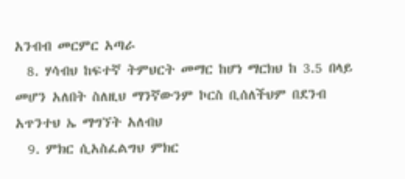አንብብ መርምር አጣራ
  8. ሃሳብህ ከፍተኛ ትምህርት መማር ከሆነ ማርክህ ከ 3.5 በላይ መሆን አለበት ስለዚህ ማንኛውንም ኮርስ ቢሰለችህም በደንብ አጥንተህ ኤ ማግኘት አለብህ
  9. ምክር ሲአስፈልግህ ምክር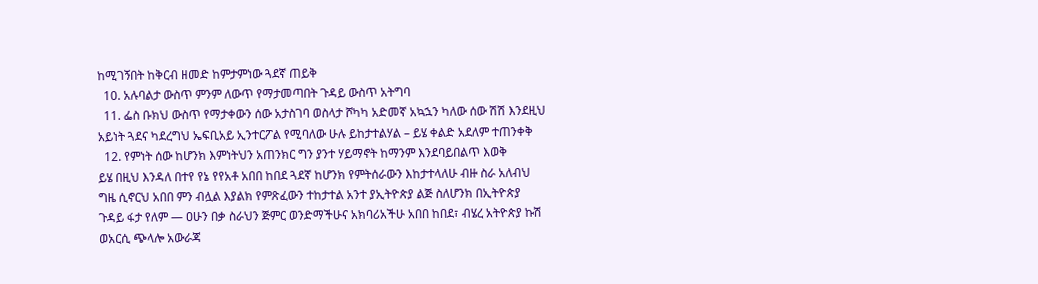ከሚገኝበት ከቅርብ ዘመድ ከምታምነው ጓደኛ ጠይቅ
  10. አሉባልታ ውስጥ ምንም ለውጥ የማታመጣበት ጉዳይ ውስጥ አትግባ
  11. ፌስ ቡክህ ውስጥ የማታቀውን ሰው አታስገባ ወስላታ ሾካካ አድመኛ አኳኋን ካለው ሰው ሽሽ እንደዚህ አይነት ጓደና ካደረግህ ኤፍቢአይ ኢንተርፖል የሚባለው ሁሉ ይከታተልሃል – ይሄ ቀልድ አደለም ተጠንቀቅ
  12. የምነት ሰው ከሆንክ እምነትህን አጠንክር ግን ያንተ ሃይማኖት ከማንም እንደባይበልጥ እወቅ
ይሄ በዚህ እንዳለ በተየ የኔ የየአቶ አበበ ከበደ ጓደኛ ከሆንክ የምትሰራውን እከታተላለሁ ብዙ ስራ አለብህ ግዜ ሲኖርህ አበበ ምን ብሏል እያልክ የምጽፈውን ተከታተል አንተ ያኢትዮጵያ ልጅ ስለሆንክ በኢትዮጵያ ጉዳይ ፋታ የለም — ዐሁን በቃ ስራህን ጅምር ወንድማችሁና አክባሪአችሁ አበበ ከበደ፣ ብሄረ አትዮጵያ ኩሽ ወአርሲ ጭላሎ አውራጃ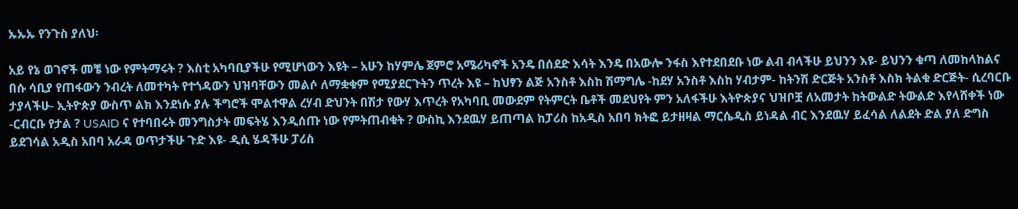ኡኡኡ የንጉስ ያለህ፡

አይ የኔ ወገኖች መቼ ነው የምትማሩት ? እስቲ አካባቢያችሁ የሚሆነውን እዩት – አሁን ከሃምሌ ጀምሮ አሜሪካኖች አንዴ በሰደድ እሳት እንዴ በአውሎ ንፋስ እየተደበደቡ ነው ልብ ብላችሁ ይህንን እዩ- ይህንን ቁጣ ለመከላከልና በሱ ሳቢያ የጠፋውን ንብረት ለመተካት የተጎዳውን ህዝባቸውን መልሶ ለማቋቁም የሚያደርጉትን ጥረት እዩ – ከህፃን ልጅ አንስቶ እስከ ሽማግሌ -ከደሃ አንስቶ እስከ ሃብታም- ከትንሽ ድርጅት አንስቶ እስክ ትልቁ ድርጅት- ሲረባርቡ ታያላችሁ- ኢትዮጵያ ውስጥ ልክ እንደነሱ ያሉ ችግሮች ሞልተዋል ረሃብ ድህንት በሽታ የውሃ እጥረት የአካባቢ መውደም የትምርት ቤቶች መደህየት ምን አለፋችሁ እትዮጵያና ህዝቦቿ ለአመታት ከትውልድ ትውልድ እየላሸቀች ነው -ርብርቡ የታል ? USAID ና የተባበሩት መንግስታት መፍትሄ እንዲሰጡ ነው የምትጠብቁት ? ውስኪ እንደዉሃ ይጠጣል ከፓሪስ ከአዲስ አበባ ክትፎ ይታዘዛል ማርሴዲስ ይነዳል ብር እንደዉሃ ይፈሳል ለልደት ድል ያለ ድግስ ይደገሳል አዲስ አበባ አራዳ ወጥታችሁ ጉድ እዩ- ዲሲ ሄዳችሁ ፓሪስ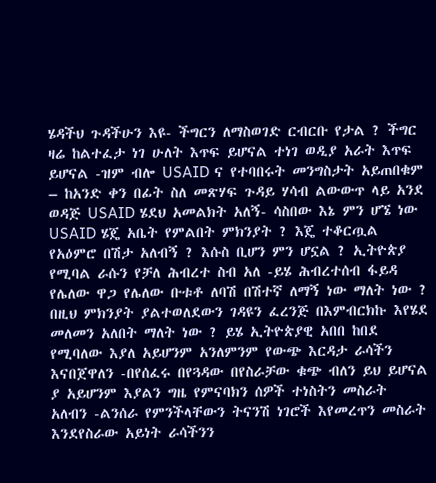ሄዳችህ ጉዳችሁን እዩ- ችግርን ለማስወገድ ርብርቡ የታል ? ችግር ዛሬ ከልተፈታ ነገ ሁለት እጥፍ ይሆናል ተነገ ወዲያ አራት እጥፍ ይሆናል -ዝም ብሎ USAID ና የተባበሩት መንግስታት አይጠበቁም – ከአንድ ቀን በፊት ስለ መጽሃፍ ጉዳይ ሃሳብ ልውውጥ ላይ አንደ ወዳጅ USAID ሄደህ አመልክት አለኝ- ሳስበው እኔ ምን ሆኜ ነው USAID ሄጄ አቤት የምልበት ምክንያት ? እጄ ተቆርጧል የአዕምሮ በሽታ አለብኝ ? እሱስ ቢሆን ምን ሆኗል ? ኢትዮጵያ የሚባል ራሱን የቻለ ሕብረተ ስብ አለ -ይሄ ሕብረተሰብ ፋይዳ የሌለው ዋጋ የሌለው ቡቱቶ ለባሽ በሽተኛ ለማኝ ነው ማለት ነው ? በዚህ ምክንያት ያልተወለደውን ገዳዩን ፈረንጅ በእምብርክኩ እየሄደ መለመን አለበት ማለት ነው ? ይሄ ኢትዮጵያዊ አበበ ከበደ የሚባለው እያለ አይሆንም አንለምንም የውጭ እርዳታ ራሳችን እናበጀዋለን -በየሰፈሩ በየጓዳው በየስራቻው ቁጭ ብለን ይህ ይሆናል ያ አይሆንም እያልን ግዜ የምናባክን ሰዎች ተነስትን መስራት አለብን -ልንሰራ የምንችላቸውን ትናንሽ ነገሮች እየመረጥን መስራት እንደየስራው አይነት ራሳችንን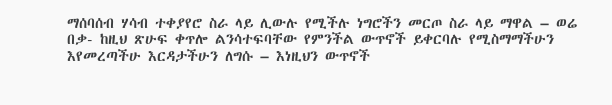ማሰባሰብ ሃሳብ ተቀያየሮ ስራ ላይ ሊውሉ የሚችሉ ነግሮችን መርጦ ስራ ላይ ማዋል – ወሬ በቃ- ከዚህ ጽሁፍ ቀጥሎ ልንሳተፍባቸው የምንችል ውጥኖች ይቀርባሉ የሚስማማችሁን እየመረጣችሁ እርዳታችሁን ለግሱ – እነዚህን ውጥኖች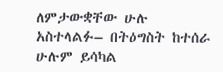ለምታውቋቸው ሁሉ አስተላልፉ– በትዕግስት ከተሰራ ሁሉም ይሳካል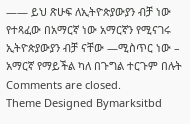—— ይህ ጽሁፍ ለኢትዮጵያውያን ብቻ ነው የተጻፈው በአማርኛ ነው አማርኛን የሚናገሩ ኢትዮጵያውያን ብቻ ናቸው —ሚስጥር ነው – አማርኛ የማይችል ካለ በጉግል ተርጉም በሉት
Comments are closed.
Theme Designed Bymarksitbd